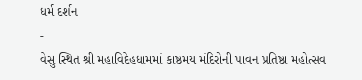ધર્મ દર્શન
-
વેસુ સ્થિત શ્રી મહાવિદેહધામમાં કાષ્ઠમય મંદિરોની પાવન પ્રતિષ્ઠા મહોત્સવ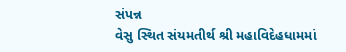સંપન્ન
વેસુ સ્થિત સંયમતીર્થ શ્રી મહાવિદેહધામમાં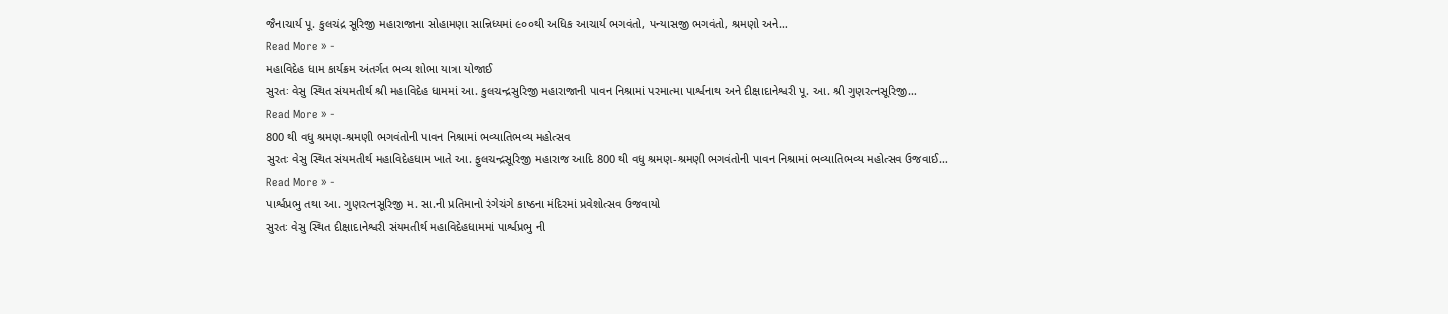જૈનાચાર્ય પૂ. કુલચંદ્ર સૂરિજી મહારાજાના સોહામણા સાન્નિધ્યમાં ૯૦૦થી અધિક આચાર્ય ભગવંતો, પન્યાસજી ભગવંતો, શ્રમણો અને…
Read More » -
મહાવિદેહ ધામ કાર્યક્રમ અંતર્ગત ભવ્ય શોભા યાત્રા યોજાઈ
સુરતઃ વેસુ સ્થિત સંયમતીર્થ શ્રી મહાવિદેહ ધામમાં આ. કુલચન્દ્રસુરિજી મહારાજાની પાવન નિશ્રામાં પરમાત્મા પાર્શ્વનાથ અને દીક્ષાદાનેશ્વરી પૂ. આ. શ્રી ગુણરત્નસૂરિજી…
Read More » -
800 થી વધુ શ્રમણ-શ્રમણી ભગવંતોની પાવન નિશ્રામાં ભવ્યાતિભવ્ય મહોત્સવ
સુરતઃ વેસુ સ્થિત સંયમતીર્થ મહાવિદેહધામ ખાતે આ. ફુલચન્દ્રસૂરિજી મહારાજ આદિ 800 થી વધુ શ્રમણ-શ્રમણી ભગવંતોની પાવન નિશ્રામાં ભવ્યાતિભવ્ય મહોત્સવ ઉજવાઈ…
Read More » -
પાર્શ્વપ્રભુ તથા આ. ગુણરત્નસૂરિજી મ. સા.ની પ્રતિમાનો રંગેચંગે કાષ્ઠના મંદિરમાં પ્રવેશોત્સવ ઉજવાયો
સુરતઃ વેસુ સ્થિત દીક્ષાદાનેશ્વરી સંયમતીર્થ મહાવિદેહધામમાં પાર્શ્વપ્રભુ ની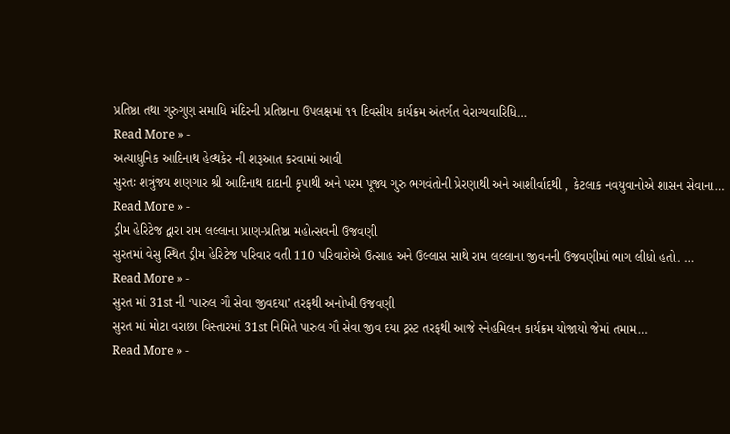પ્રતિષ્ઠા તથા ગુરુગુણ સમાધિ મંદિરની પ્રતિષ્ઠાના ઉપલક્ષમાં ૧૧ દિવસીય કાર્યક્રમ અંતર્ગત વેરાગ્યવારિધિ…
Read More » -
અત્યાધુનિક આદિનાથ હેલ્થકેર ની શરૂઆત કરવામાં આવી
સુરતઃ શત્રુંજય શણગાર શ્રી આદિનાથ દાદાની કૃપાથી અને પરમ પૂજ્ય ગુરુ ભગવંતોની પ્રેરણાથી અને આશીર્વાદથી , કેટલાક નવયુવાનોએ શાસન સેવાના…
Read More » -
ડ્રીમ હેરિટેજ દ્વારા રામ લલ્લાના પ્રાણ-પ્રતિષ્ઠા મહોત્સવની ઉજવણી
સુરતમાં વેસુ સ્થિત ડ્રીમ હેરિટેજ પરિવાર વતી 110 પરિવારોએ ઉત્સાહ અને ઉલ્લાસ સાથે રામ લલ્લાના જીવનની ઉજવણીમાં ભાગ લીધો હતો. …
Read More » -
સુરત માં 31st ની ‘પારુલ ગૌ સેવા જીવદયા’ તરફથી અનોખી ઉજવણી
સુરત માં મોટા વરાછા વિસ્તારમાં 31st નિમિતે પારુલ ગૌ સેવા જીવ દયા ટ્રસ્ટ તરફથી આજે સ્નેહમિલન કાર્યક્રમ યોજાયો જેમાં તમામ…
Read More » -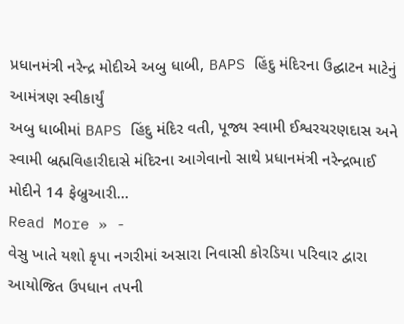પ્રધાનમંત્રી નરેન્દ્ર મોદીએ અબુ ધાબી, BAPS હિંદુ મંદિરના ઉદ્ઘાટન માટેનું આમંત્રણ સ્વીકાર્યું
અબુ ધાબીમાં BAPS હિંદુ મંદિર વતી, પૂજ્ય સ્વામી ઈશ્વરચરણદાસ અને સ્વામી બ્રહ્મવિહારીદાસે મંદિરના આગેવાનો સાથે પ્રધાનમંત્રી નરેન્દ્રભાઈ મોદીને 14 ફેબ્રુઆરી…
Read More » -
વેસુ ખાતે યશો કૃપા નગરીમાં અસારા નિવાસી કોરડિયા પરિવાર દ્વારા આયોજિત ઉપધાન તપની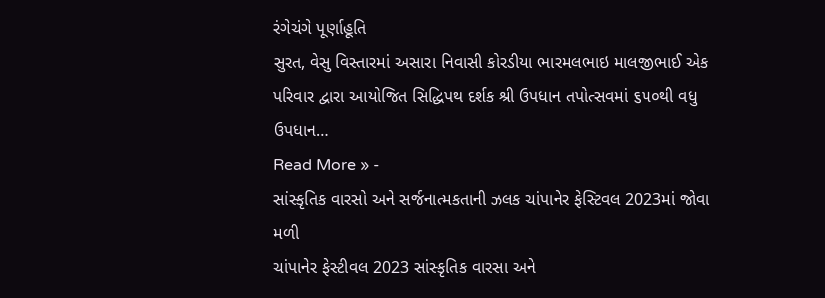રંગેચંગે પૂર્ણાહૂતિ
સુરત, વેસુ વિસ્તારમાં અસારા નિવાસી કોરડીયા ભારમલભાઇ માલજીભાઈ એક પરિવાર દ્વારા આયોજિત સિદ્ધિપથ દર્શક શ્રી ઉપધાન તપોત્સવમાં ૬૫૦થી વધુ ઉપધાન…
Read More » -
સાંસ્કૃતિક વારસો અને સર્જનાત્મકતાની ઝલક ચાંપાનેર ફેસ્ટિવલ 2023માં જોવા મળી
ચાંપાનેર ફેસ્ટીવલ 2023 સાંસ્કૃતિક વારસા અને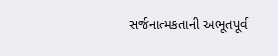સર્જનાત્મકતાની અભૂતપૂર્વ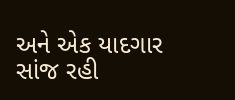અને એક યાદગાર સાંજ રહી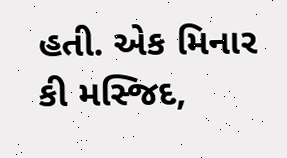હતી. એક મિનાર કી મસ્જિદ,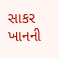સાકર ખાનની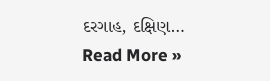દરગાહ, દક્ષિણ…
Read More »